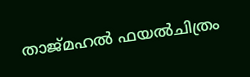താജ്മഹല്‍ ഫയല്‍ചിത്രം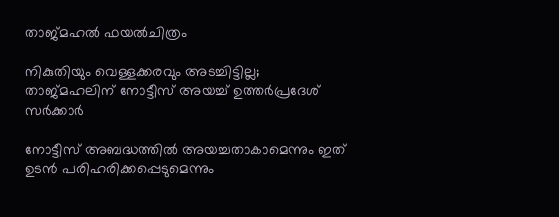താജ്മഹല്‍ ഫയല്‍ചിത്രം

നികുതിയും വെള്ളക്കരവും അടച്ചിട്ടില്ല; താജ്മഹലിന് നോട്ടീസ് അയച്ച് ഉത്തര്‍പ്രദേശ് സര്‍ക്കാര്‍

നോട്ടീസ് അബദ്ധത്തില്‍ അയച്ചതാകാമെന്നും ഇത് ഉടന്‍ പരിഹരിക്കപ്പെടുമെന്നും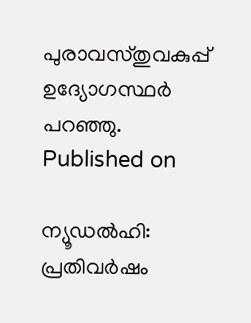പുരാവസ്തുവകുപ്പ് ഉദ്യോഗസ്ഥര്‍ പറഞ്ഞു.
Published on

ന്യൂഡല്‍ഹി: പ്രതിവര്‍ഷം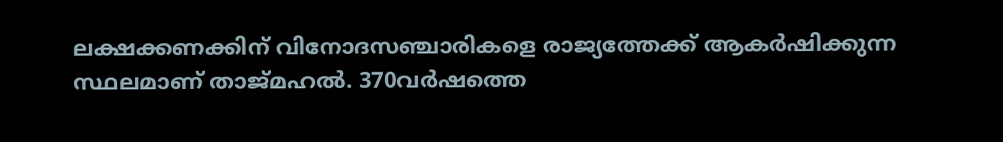ലക്ഷക്കണക്കിന് വിനോദസഞ്ചാരികളെ രാജ്യത്തേക്ക് ആകര്‍ഷിക്കുന്ന സ്ഥലമാണ് താജ്മഹല്‍. 370വര്‍ഷത്തെ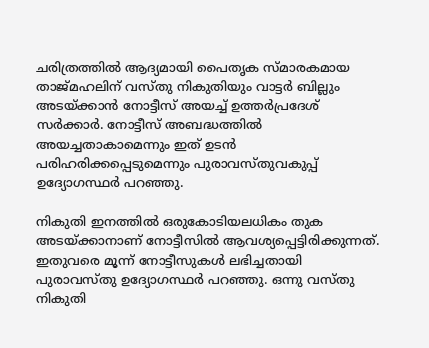ചരിത്രത്തില്‍ ആദ്യമായി പൈതൃക സ്മാരകമായ താജ്മഹലിന് വസ്തു നികുതിയും വാട്ടര്‍ ബില്ലും അടയ്ക്കാന്‍ നോട്ടീസ് അയച്ച് ഉത്തര്‍പ്രദേശ് സര്‍ക്കാര്‍. നോട്ടീസ് അബദ്ധത്തില്‍ അയച്ചതാകാമെന്നും ഇത് ഉടന്‍ പരിഹരിക്കപ്പെടുമെന്നും പുരാവസ്തുവകുപ്പ് ഉദ്യോഗസ്ഥര്‍ പറഞ്ഞു.

നികുതി ഇനത്തില്‍ ഒരുകോടിയലധികം തുക അടയ്ക്കാനാണ് നോട്ടീസില്‍ ആവശ്യപ്പെട്ടിരിക്കുന്നത്. ഇതുവരെ മൂന്ന് നോട്ടീസുകള്‍ ലഭിച്ചതായി പുരാവസ്തു ഉദ്യോഗസ്ഥര്‍ പറഞ്ഞു. ഒന്നു വസ്തു നികുതി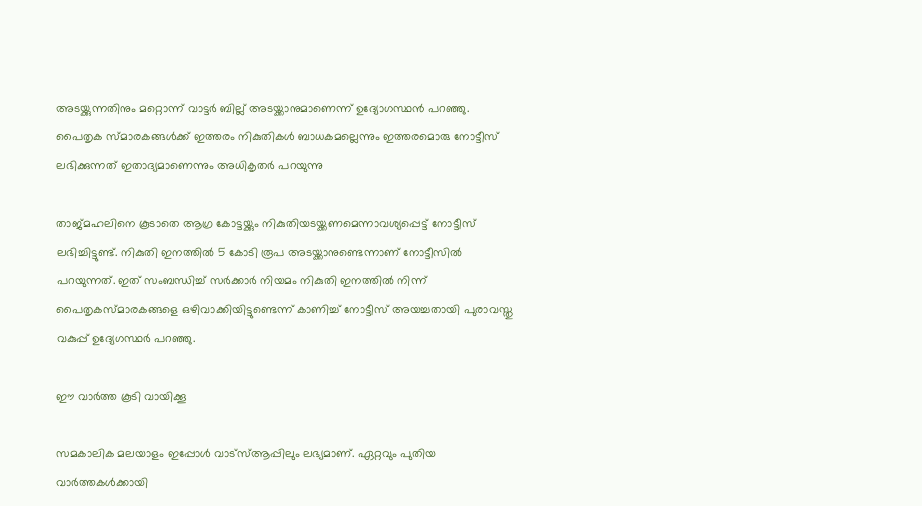അടയ്ക്കുന്നതിനും മറ്റൊന്ന് വാട്ടര്‍ ബില്ല് അടയ്ക്കാനുമാണെന്ന് ഉദ്യോഗസ്ഥന്‍ പറഞ്ഞു. പൈതൃക സ്മാരകങ്ങള്‍ക്ക് ഇത്തരം നികുതികള്‍ ബാധകമല്ലെന്നും ഇത്തരമൊരു നോട്ടീസ് ലഭിക്കുന്നത് ഇതാദ്യമാണെന്നും അധികൃതര്‍ പറയുന്നു

താജ്മഹലിനെ കൂടാതെ ആഗ്ര കോട്ടയ്ക്കും നികുതിയടയ്ക്കണമെന്നാവശ്യപ്പെട്ട് നോട്ടീസ് ലഭിച്ചിട്ടുണ്ട്. നികുതി ഇനത്തില്‍ 5 കോടി രൂപ അടയ്ക്കാനുണ്ടെന്നാണ് നോട്ടീസില്‍ പറയുന്നത്. ഇത് സംബന്ധിച്ച് സര്‍ക്കാര്‍ നിയമം നികുതി ഇനത്തില്‍ നിന്ന് പൈതൃകസ്മാരകങ്ങളെ ഒഴിവാക്കിയിട്ടുണ്ടെന്ന് കാണിച്ച് നോട്ടീസ് അയച്ചതായി പുരാവസ്തു വകുപ്പ് ഉദ്യേഗസ്ഥര്‍ പറഞ്ഞു.

ഈ വാര്‍ത്ത കൂടി വായിക്കൂ

സമകാലിക മലയാളം ഇപ്പോള്‍ വാട്‌സ്ആപ്പിലും ലഭ്യമാണ്. ഏറ്റവും പുതിയ വാര്‍ത്തകള്‍ക്കായി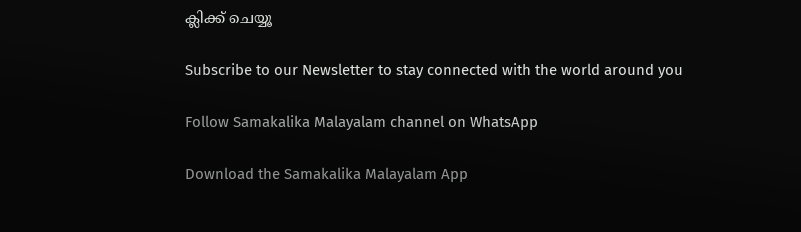ക്ലിക്ക് ചെയ്യൂ

Subscribe to our Newsletter to stay connected with the world around you

Follow Samakalika Malayalam channel on WhatsApp

Download the Samakalika Malayalam App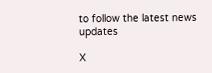to follow the latest news updates

X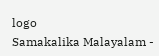logo
Samakalika Malayalam -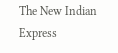The New Indian Express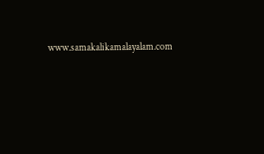www.samakalikamalayalam.com